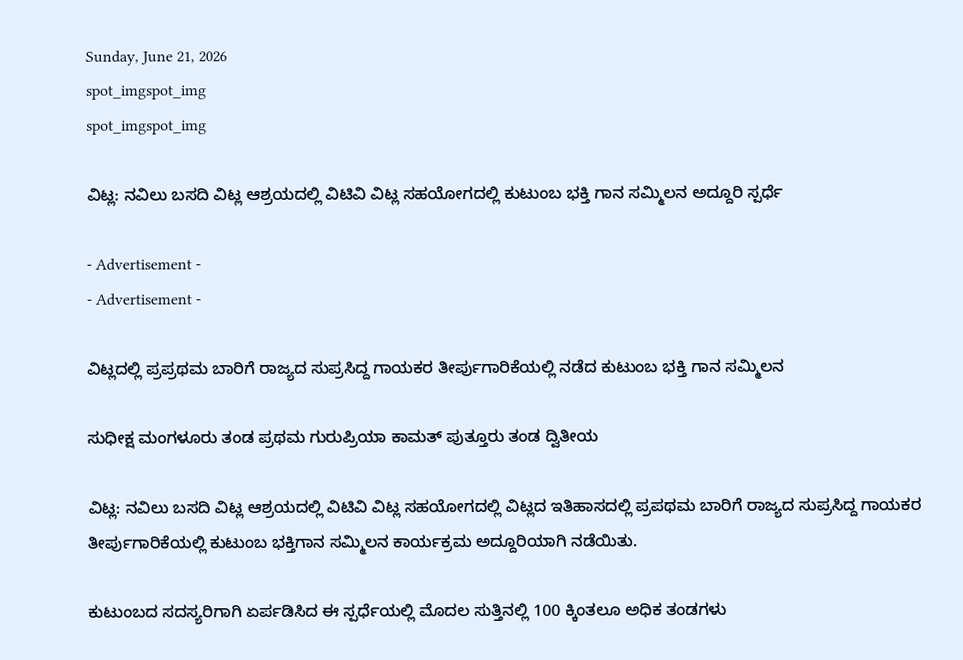Sunday, June 21, 2026
spot_imgspot_img
spot_imgspot_img

ವಿಟ್ಲ: ನವಿಲು ಬಸದಿ ವಿಟ್ಲ ಆಶ್ರಯದಲ್ಲಿ ವಿಟಿವಿ ವಿಟ್ಲ ಸಹಯೋಗದಲ್ಲಿ ಕುಟುಂಬ ಭಕ್ತಿ ಗಾನ ಸಮ್ಮಿಲನ ಅದ್ದೂರಿ ಸ್ಪರ್ಧೆ

- Advertisement -
- Advertisement -

ವಿಟ್ಲದಲ್ಲಿ ಪ್ರಪ್ರಥಮ ಬಾರಿಗೆ ರಾಜ್ಯದ ಸುಪ್ರಸಿದ್ದ ಗಾಯಕರ ತೀರ್ಪುಗಾರಿಕೆಯಲ್ಲಿ ನಡೆದ ಕುಟುಂಬ ಭಕ್ತಿ ಗಾನ ಸಮ್ಮಿಲನ

ಸುಧೀಕ್ಷ ಮಂಗಳೂರು ತಂಡ ಪ್ರಥಮ ಗುರುಪ್ರಿಯಾ ಕಾಮತ್ ಪುತ್ತೂರು ತಂಡ ದ್ವಿತೀಯ

ವಿಟ್ಲ: ನವಿಲು ಬಸದಿ ವಿಟ್ಲ ಆಶ್ರಯದಲ್ಲಿ ವಿಟಿವಿ ವಿಟ್ಲ ಸಹಯೋಗದಲ್ಲಿ ವಿಟ್ಲದ ಇತಿಹಾಸದಲ್ಲಿ ಪ್ರಪಥಮ ಬಾರಿಗೆ ರಾಜ್ಯದ ಸುಪ್ರಸಿದ್ದ ಗಾಯಕರ ತೀರ್ಪುಗಾರಿಕೆಯಲ್ಲಿ ಕುಟುಂಬ ಭಕ್ತಿಗಾನ ಸಮ್ಮಿಲನ ಕಾರ್ಯಕ್ರಮ ಅದ್ದೂರಿಯಾಗಿ ನಡೆಯಿತು.

ಕುಟುಂಬದ ಸದಸ್ಯರಿಗಾಗಿ ಏರ್ಪಡಿಸಿದ ಈ ಸ್ಪರ್ಧೆಯಲ್ಲಿ ಮೊದಲ ಸುತ್ತಿನಲ್ಲಿ 100 ಕ್ಕಿಂತಲೂ ಅಧಿಕ ತಂಡಗಳು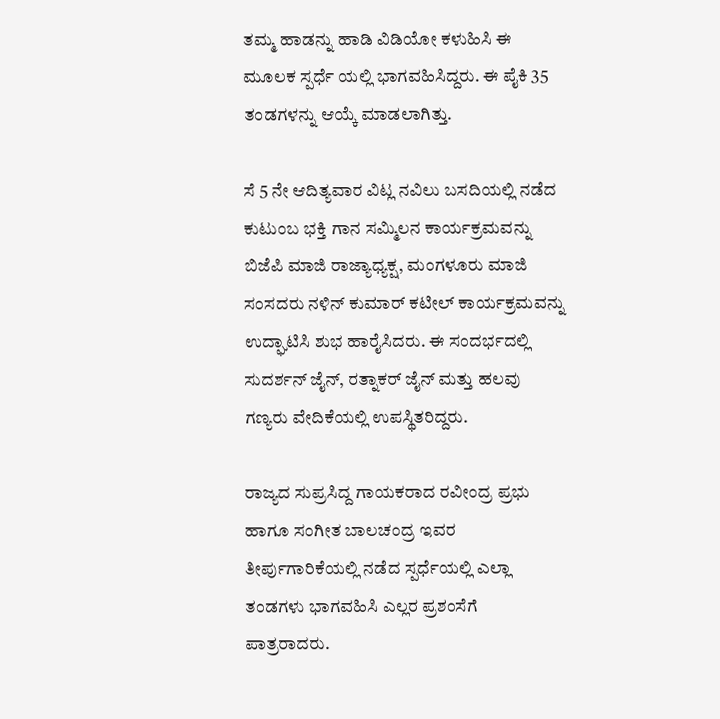ತಮ್ಮ ಹಾಡನ್ನು ಹಾಡಿ ವಿಡಿಯೋ ಕಳುಹಿಸಿ ಈ ಮೂಲಕ ಸ್ಪರ್ಧೆ ಯಲ್ಲಿ ಭಾಗವಹಿಸಿದ್ದರು. ಈ ಪೈಕಿ 35 ತಂಡಗಳನ್ನು ಆಯ್ಕೆ ಮಾಡಲಾಗಿತ್ತು.

ಸೆ 5 ನೇ ಆದಿತ್ಯವಾರ ವಿಟ್ಲ ನವಿಲು ಬಸದಿಯಲ್ಲಿ ನಡೆದ ಕುಟುಂಬ ಭಕ್ತಿ ಗಾನ ಸಮ್ಮಿಲನ ಕಾರ್ಯಕ್ರಮವನ್ನು ಬಿಜೆಪಿ ಮಾಜಿ ರಾಜ್ಯಾಧ್ಯಕ್ಷ, ಮಂಗಳೂರು ಮಾಜಿ ಸಂಸದರು ನಳಿನ್ ಕುಮಾರ್ ಕಟೀಲ್ ಕಾರ್ಯಕ್ರಮವನ್ನು ಉದ್ಘಾಟಿಸಿ ಶುಭ ಹಾರೈಸಿದರು. ಈ ಸಂದರ್ಭದಲ್ಲಿ ಸುದರ್ಶನ್ ಜೈನ್, ರತ್ನಾಕರ್ ಜೈನ್ ಮತ್ತು ಹಲವು ಗಣ್ಯರು ವೇದಿಕೆಯಲ್ಲಿ ಉಪಸ್ಥಿತರಿದ್ದರು.

ರಾಜ್ಯದ ಸುಪ್ರಸಿದ್ದ ಗಾಯಕರಾದ ರವೀಂದ್ರ ಪ್ರಭು ಹಾಗೂ ಸಂಗೀತ ಬಾಲಚಂದ್ರ ಇವರ ತೀರ್ಪುಗಾರಿಕೆಯಲ್ಲಿ ನಡೆದ ಸ್ಪರ್ಧೆಯಲ್ಲಿ ಎಲ್ಲಾ ತಂಡಗಳು ಭಾಗವಹಿಸಿ ಎಲ್ಲರ ಪ್ರಶಂಸೆಗೆ ಪಾತ್ರರಾದರು.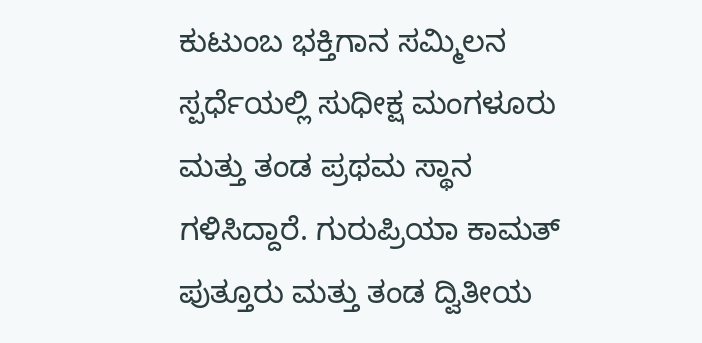ಕುಟುಂಬ ಭಕ್ತಿಗಾನ ಸಮ್ಮಿಲನ ಸ್ಪರ್ಧೆಯಲ್ಲಿ ಸುಧೀಕ್ಷ ಮಂಗಳೂರು ಮತ್ತು ತಂಡ ಪ್ರಥಮ ಸ್ಥಾನ ಗಳಿಸಿದ್ದಾರೆ. ಗುರುಪ್ರಿಯಾ ಕಾಮತ್ ಪುತ್ತೂರು ಮತ್ತು ತಂಡ ದ್ವಿತೀಯ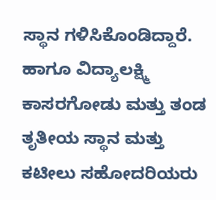ಸ್ಥಾನ ಗಳಿಸಿಕೊಂಡಿದ್ದಾರೆ. ಹಾಗೂ ವಿದ್ಯಾಲಕ್ಷ್ಮಿ ಕಾಸರಗೋಡು ಮತ್ತು ತಂಡ ತೃತೀಯ ಸ್ಥಾನ ಮತ್ತು ಕಟೀಲು ಸಹೋದರಿಯರು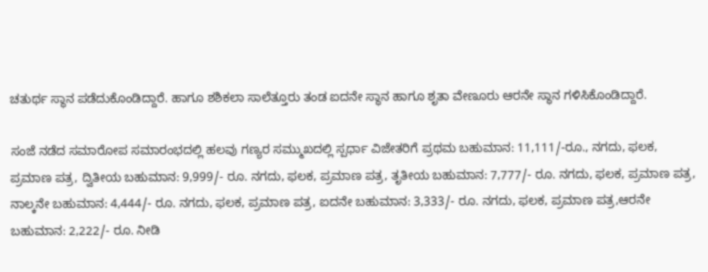ಚತುರ್ಥ ಸ್ಥಾನ ಪಡೆದುಕೊಂಡಿದ್ದಾರೆ. ಹಾಗೂ ಶಶಿಕಲಾ ಸಾಲೆತ್ತೂರು ತಂಡ ಐದನೇ ಸ್ಥಾನ ಹಾಗೂ ಶೃತಾ ವೇಣೂರು ಆರನೇ ಸ್ಥಾನ ಗಳಿಸಿಕೊಂಡಿದ್ದಾರೆ.

ಸಂಜೆ ನಡೆದ ಸಮಾರೋಪ ಸಮಾರಂಭದಲ್ಲಿ ಹಲವು ಗಣ್ಯರ ಸಮ್ಮುಖದಲ್ಲಿ ಸ್ಪರ್ಧಾ ವಿಜೇತರಿಗೆ ಪ್ರಥಮ ಬಹುಮಾನ: 11,111/-ರೂ., ನಗದು, ಫಲಕ, ಪ್ರಮಾಣ ಪತ್ರ, ದ್ವಿತೀಯ ಬಹುಮಾನ: 9,999/- ರೂ. ನಗದು, ಫಲಕ, ಪ್ರಮಾಣ ಪತ್ರ, ತೃತೀಯ ಬಹುಮಾನ: 7,777/- ರೂ. ನಗದು, ಫಲಕ, ಪ್ರಮಾಣ ಪತ್ರ, ನಾಲ್ಕನೇ ಬಹುಮಾನ: 4,444/- ರೂ. ನಗದು, ಫಲಕ, ಪ್ರಮಾಣ ಪತ್ರ, ಐದನೇ ಬಹುಮಾನ: 3,333/- ರೂ. ನಗದು, ಫಲಕ, ಪ್ರಮಾಣ ಪತ್ರ,ಆರನೇ ಬಹುಮಾನ: 2,222/- ರೂ. ನೀಡಿ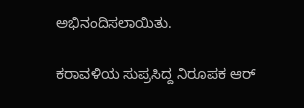ಅಭಿನಂದಿಸಲಾಯಿತು.

ಕರಾವಳಿಯ ಸುಪ್ರಸಿದ್ದ ನಿರೂಪಕ ಆರ್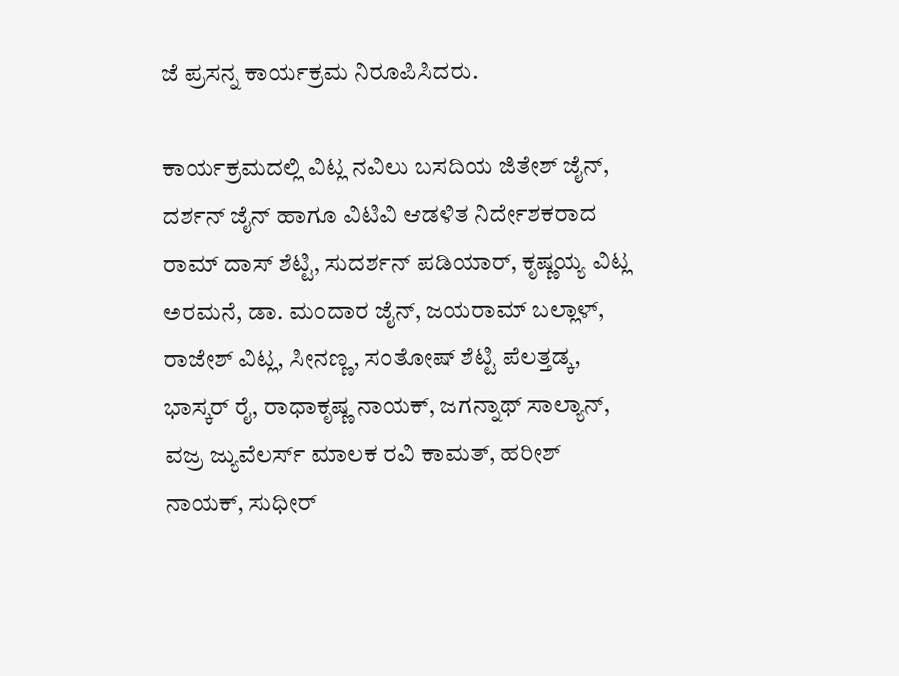ಜೆ ಪ್ರಸನ್ನ ಕಾರ್ಯಕ್ರಮ ನಿರೂಪಿಸಿದರು.

ಕಾರ್ಯಕ್ರಮದಲ್ಲಿ ವಿಟ್ಲ ನವಿಲು ಬಸದಿಯ ಜಿತೇಶ್ ಜೈನ್, ದರ್ಶನ್ ಜೈನ್ ಹಾಗೂ ವಿಟಿವಿ ಆಡಳಿತ ನಿರ್ದೇಶಕರಾದ ರಾಮ್ ದಾಸ್ ಶೆಟ್ಟಿ, ಸುದರ್ಶನ್ ಪಡಿಯಾರ್, ಕೃಷ್ಣಯ್ಯ ವಿಟ್ಲ ಅರಮನೆ, ಡಾ. ಮಂದಾರ ಜೈನ್, ಜಯರಾಮ್ ಬಲ್ಲಾಳ್, ರಾಜೇಶ್ ವಿಟ್ಲ, ಸೀನಣ್ಣ, ಸಂತೋಷ್ ಶೆಟ್ಟಿ ಪೆಲತ್ತಡ್ಕ, ಭಾಸ್ಕರ್ ರೈ, ರಾಧಾಕೃಷ್ಣ ನಾಯಕ್, ಜಗನ್ನಾಥ್ ಸಾಲ್ಯಾನ್, ವಜ್ರ ಜ್ಯುವೆಲರ್ಸ್ ಮಾಲಕ ರವಿ ಕಾಮತ್, ಹರೀಶ್ ನಾಯಕ್, ಸುಧೀರ್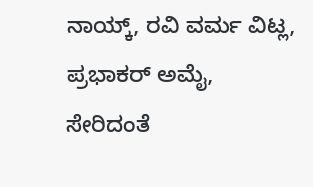ನಾಯ್ಕ್, ರವಿ ವರ್ಮ ವಿಟ್ಲ, ಪ್ರಭಾಕರ್ ಅಮೈ, ಸೇರಿದಂತೆ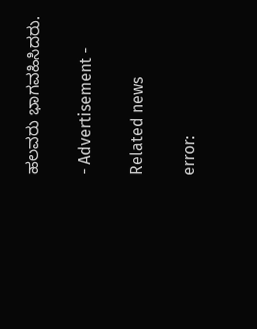ಹಲವರು ಭಾಗವಹಿಸಿದರು.

- Advertisement -

Related news

error: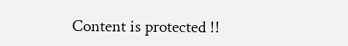Content is protected !!